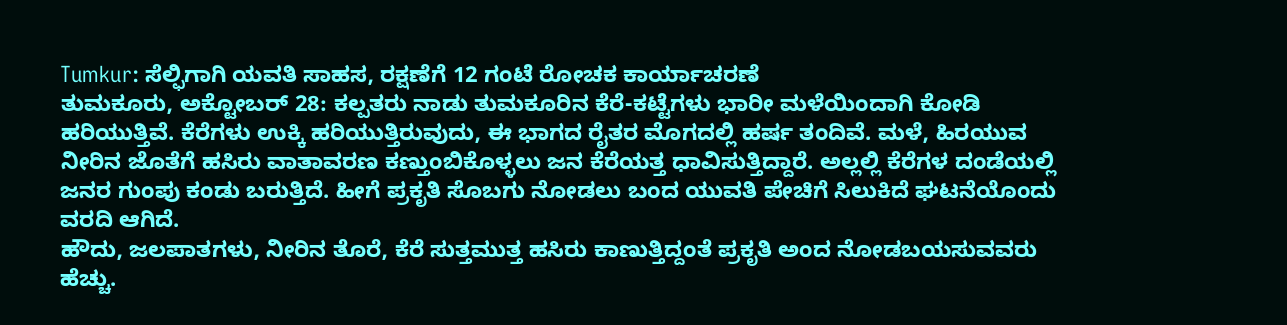Tumkur: ಸೆಲ್ಫಿಗಾಗಿ ಯವತಿ ಸಾಹಸ, ರಕ್ಷಣೆಗೆ 12 ಗಂಟೆ ರೋಚಕ ಕಾರ್ಯಾಚರಣೆ
ತುಮಕೂರು, ಅಕ್ಟೋಬರ್ 28: ಕಲ್ಪತರು ನಾಡು ತುಮಕೂರಿನ ಕೆರೆ-ಕಟ್ಟೆಗಳು ಭಾರೀ ಮಳೆಯಿಂದಾಗಿ ಕೋಡಿ ಹರಿಯುತ್ತಿವೆ. ಕೆರೆಗಳು ಉಕ್ಕಿ ಹರಿಯುತ್ತಿರುವುದು, ಈ ಭಾಗದ ರೈತರ ಮೊಗದಲ್ಲಿ ಹರ್ಷ ತಂದಿವೆ. ಮಳೆ, ಹಿರಯುವ ನೀರಿನ ಜೊತೆಗೆ ಹಸಿರು ವಾತಾವರಣ ಕಣ್ತುಂಬಿಕೊಳ್ಳಲು ಜನ ಕೆರೆಯತ್ತ ಧಾವಿಸುತ್ತಿದ್ದಾರೆ. ಅಲ್ಲಲ್ಲಿ ಕೆರೆಗಳ ದಂಡೆಯಲ್ಲಿ ಜನರ ಗುಂಪು ಕಂಡು ಬರುತ್ತಿದೆ. ಹೀಗೆ ಪ್ರಕೃತಿ ಸೊಬಗು ನೋಡಲು ಬಂದ ಯುವತಿ ಪೇಚಿಗೆ ಸಿಲುಕಿದೆ ಘಟನೆಯೊಂದು ವರದಿ ಆಗಿದೆ.
ಹೌದು, ಜಲಪಾತಗಳು, ನೀರಿನ ತೊರೆ, ಕೆರೆ ಸುತ್ತಮುತ್ತ ಹಸಿರು ಕಾಣುತ್ತಿದ್ದಂತೆ ಪ್ರಕೃತಿ ಅಂದ ನೋಡಬಯಸುವವರು ಹೆಚ್ಚು.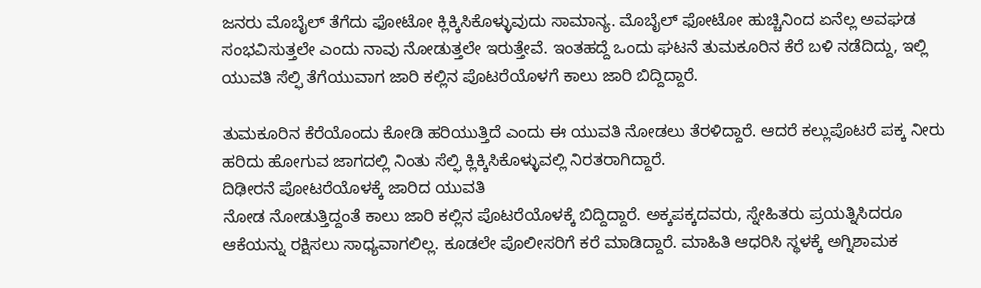ಜನರು ಮೊಬೈಲ್ ತೆಗೆದು ಫೋಟೋ ಕ್ಲಿಕ್ಕಿಸಿಕೊಳ್ಳುವುದು ಸಾಮಾನ್ಯ. ಮೊಬೈಲ್ ಫೋಟೋ ಹುಚ್ಚಿನಿಂದ ಏನೆಲ್ಲ ಅವಘಡ ಸಂಭವಿಸುತ್ತಲೇ ಎಂದು ನಾವು ನೋಡುತ್ತಲೇ ಇರುತ್ತೇವೆ. ಇಂತಹದ್ದೆ ಒಂದು ಘಟನೆ ತುಮಕೂರಿನ ಕೆರೆ ಬಳಿ ನಡೆದಿದ್ದು, ಇಲ್ಲಿ ಯುವತಿ ಸೆಲ್ಫಿ ತೆಗೆಯುವಾಗ ಜಾರಿ ಕಲ್ಲಿನ ಪೊಟರೆಯೊಳಗೆ ಕಾಲು ಜಾರಿ ಬಿದ್ದಿದ್ದಾರೆ.

ತುಮಕೂರಿನ ಕೆರೆಯೊಂದು ಕೋಡಿ ಹರಿಯುತ್ತಿದೆ ಎಂದು ಈ ಯುವತಿ ನೋಡಲು ತೆರಳಿದ್ದಾರೆ. ಆದರೆ ಕಲ್ಲುಪೊಟರೆ ಪಕ್ಕ ನೀರು ಹರಿದು ಹೋಗುವ ಜಾಗದಲ್ಲಿ ನಿಂತು ಸೆಲ್ಫಿ ಕ್ಲಿಕ್ಕಿಸಿಕೊಳ್ಳುವಲ್ಲಿ ನಿರತರಾಗಿದ್ದಾರೆ.
ದಿಢೀರನೆ ಪೋಟರೆಯೊಳಕ್ಕೆ ಜಾರಿದ ಯುವತಿ
ನೋಡ ನೋಡುತ್ತಿದ್ದಂತೆ ಕಾಲು ಜಾರಿ ಕಲ್ಲಿನ ಪೊಟರೆಯೊಳಕ್ಕೆ ಬಿದ್ದಿದ್ದಾರೆ. ಅಕ್ಕಪಕ್ಕದವರು, ಸ್ನೇಹಿತರು ಪ್ರಯತ್ನಿಸಿದರೂ ಆಕೆಯನ್ನು ರಕ್ಷಿಸಲು ಸಾಧ್ಯವಾಗಲಿಲ್ಲ. ಕೂಡಲೇ ಪೊಲೀಸರಿಗೆ ಕರೆ ಮಾಡಿದ್ದಾರೆ. ಮಾಹಿತಿ ಆಧರಿಸಿ ಸ್ಥಳಕ್ಕೆ ಅಗ್ನಿಶಾಮಕ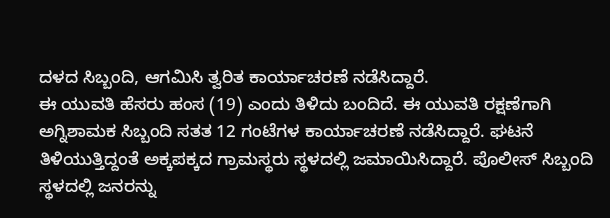ದಳದ ಸಿಬ್ಬಂದಿ, ಆಗಮಿಸಿ ತ್ವರಿತ ಕಾರ್ಯಾಚರಣೆ ನಡೆಸಿದ್ದಾರೆ.
ಈ ಯುವತಿ ಹೆಸರು ಹಂಸ (19) ಎಂದು ತಿಳಿದು ಬಂದಿದೆ. ಈ ಯುವತಿ ರಕ್ಷಣೆಗಾಗಿ ಅಗ್ನಿಶಾಮಕ ಸಿಬ್ಬಂದಿ ಸತತ 12 ಗಂಟೆಗಳ ಕಾರ್ಯಾಚರಣೆ ನಡೆಸಿದ್ದಾರೆ. ಘಟನೆ ತಿಳಿಯುತ್ತಿದ್ದಂತೆ ಅಕ್ಕಪಕ್ಕದ ಗ್ರಾಮಸ್ಥರು ಸ್ಥಳದಲ್ಲಿ ಜಮಾಯಿಸಿದ್ದಾರೆ. ಪೊಲೀಸ್ ಸಿಬ್ಬಂದಿ ಸ್ಥಳದಲ್ಲಿ ಜನರನ್ನು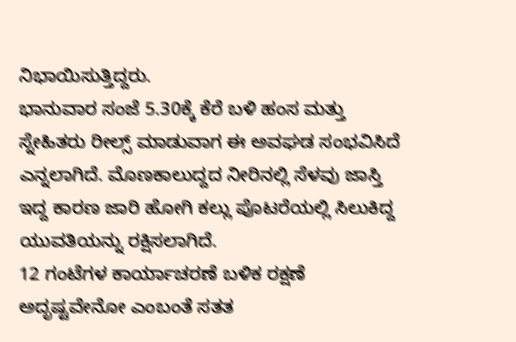ನಿಭಾಯಿಸುತ್ತಿದ್ದರು.
ಭಾನುವಾರ ಸಂಜೆ 5.30ಕ್ಕೆ ಕೆರೆ ಬಳಿ ಹಂಸ ಮತ್ತು ಸ್ನೇಹಿತರು ರೀಲ್ಸ್ ಮಾಡುವಾಗ ಈ ಅವಘಡ ಸಂಭವಿಸಿದೆ ಎನ್ನಲಾಗಿದೆ. ಮೊಣಕಾಲುದ್ದದ ನೀರಿನಲ್ಲಿ ಸೆಳವು ಜಾಸ್ತಿ ಇದ್ದ ಕಾರಣ ಜಾರಿ ಹೋಗಿ ಕಲ್ಲು ಪೊಟರೆಯಲ್ಲಿ ಸಿಲುಕಿದ್ದ ಯುವತಿಯನ್ನು ರಕ್ಷಿಸಲಾಗಿದೆ.
12 ಗಂಟೆಗಳ ಕಾರ್ಯಾಚರಣೆ ಬಳಿಕ ರಕ್ಷಣೆ
ಅದೃಷ್ಟವೇನೋ ಎಂಬಂತೆ ಸತತ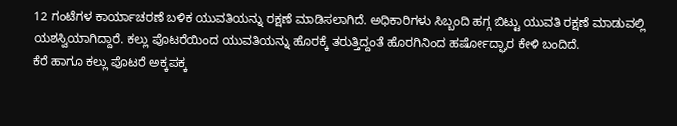12 ಗಂಟೆಗಳ ಕಾರ್ಯಾಚರಣೆ ಬಳಿಕ ಯುವತಿಯನ್ನು ರಕ್ಷಣೆ ಮಾಡಿಸಲಾಗಿದೆ. ಅಧಿಕಾರಿಗಳು ಸಿಬ್ಬಂದಿ ಹಗ್ಗ ಬಿಟ್ಟು ಯುವತಿ ರಕ್ಷಣೆ ಮಾಡುವಲ್ಲಿ ಯಶಸ್ವಿಯಾಗಿದ್ದಾರೆ. ಕಲ್ಲು ಪೊಟರೆಯಿಂದ ಯುವತಿಯನ್ನು ಹೊರಕ್ಕೆ ತರುತ್ತಿದ್ದಂತೆ ಹೊರಗಿನಿಂದ ಹರ್ಷೋದ್ಘಾರ ಕೇಳಿ ಬಂದಿದೆ.
ಕೆರೆ ಹಾಗೂ ಕಲ್ಲು ಪೊಟರೆ ಅಕ್ಕಪಕ್ಕ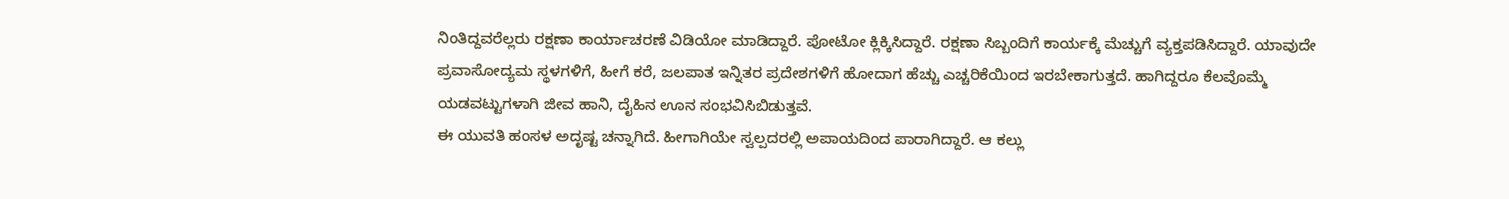ನಿಂತಿದ್ದವರೆಲ್ಲರು ರಕ್ಷಣಾ ಕಾರ್ಯಾಚರಣೆ ವಿಡಿಯೋ ಮಾಡಿದ್ದಾರೆ. ಪೋಟೋ ಕ್ಲಿಕ್ಕಿಸಿದ್ದಾರೆ. ರಕ್ಷಣಾ ಸಿಬ್ಬಂದಿಗೆ ಕಾರ್ಯಕ್ಕೆ ಮೆಚ್ಚುಗೆ ವ್ಯಕ್ತಪಡಿಸಿದ್ದಾರೆ. ಯಾವುದೇ ಪ್ರವಾಸೋದ್ಯಮ ಸ್ಥಳಗಳಿಗೆ, ಹೀಗೆ ಕರೆ, ಜಲಪಾತ ಇನ್ನಿತರ ಪ್ರದೇಶಗಳಿಗೆ ಹೋದಾಗ ಹೆಚ್ಚು ಎಚ್ಚರಿಕೆಯಿಂದ ಇರಬೇಕಾಗುತ್ತದೆ. ಹಾಗಿದ್ದರೂ ಕೆಲವೊಮ್ಮೆ ಯಡವಟ್ಟುಗಳಾಗಿ ಜೀವ ಹಾನಿ, ದೈಹಿನ ಊನ ಸಂಭವಿಸಿಬಿಡುತ್ತವೆ.
ಈ ಯುವತಿ ಹಂಸಳ ಅದೃಷ್ಟ ಚನ್ನಾಗಿದೆ. ಹೀಗಾಗಿಯೇ ಸ್ವಲ್ಪದರಲ್ಲಿ ಅಪಾಯದಿಂದ ಪಾರಾಗಿದ್ದಾರೆ. ಆ ಕಲ್ಲು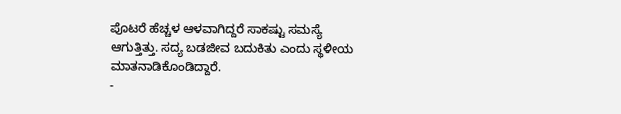ಪೊಟರೆ ಹೆಚ್ಚಳ ಆಳವಾಗಿದ್ದರೆ ಸಾಕಷ್ಟು ಸಮಸ್ಯೆ ಆಗುತ್ತಿತ್ತು. ಸದ್ಯ ಬಡಜೀವ ಬದುಕಿತು ಎಂದು ಸ್ಥಳೀಯ ಮಾತನಾಡಿಕೊಂಡಿದ್ದಾರೆ.
-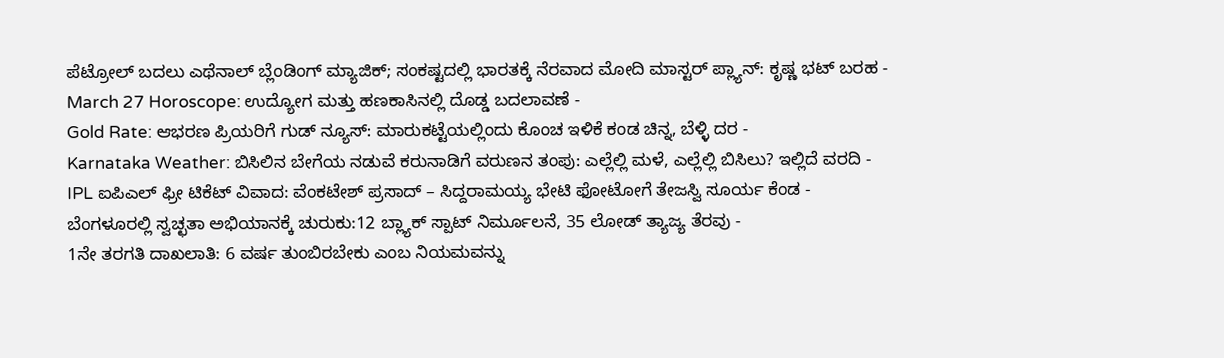ಪೆಟ್ರೋಲ್ ಬದಲು ಎಥೆನಾಲ್ ಬ್ಲೆಂಡಿಂಗ್ ಮ್ಯಾಜಿಕ್; ಸಂಕಷ್ಟದಲ್ಲಿ ಭಾರತಕ್ಕೆ ನೆರವಾದ ಮೋದಿ ಮಾಸ್ಟರ್ ಪ್ಲ್ಯಾನ್: ಕೃಷ್ಣ ಭಟ್ ಬರಹ -
March 27 Horoscope: ಉದ್ಯೋಗ ಮತ್ತು ಹಣಕಾಸಿನಲ್ಲಿ ದೊಡ್ಡ ಬದಲಾವಣೆ -
Gold Rate: ಆಭರಣ ಪ್ರಿಯರಿಗೆ ಗುಡ್ ನ್ಯೂಸ್: ಮಾರುಕಟ್ಟೆಯಲ್ಲಿಂದು ಕೊಂಚ ಇಳಿಕೆ ಕಂಡ ಚಿನ್ನ, ಬೆಳ್ಳಿ ದರ -
Karnataka Weather: ಬಿಸಿಲಿನ ಬೇಗೆಯ ನಡುವೆ ಕರುನಾಡಿಗೆ ವರುಣನ ತಂಪು: ಎಲ್ಲೆಲ್ಲಿ ಮಳೆ, ಎಲ್ಲೆಲ್ಲಿ ಬಿಸಿಲು? ಇಲ್ಲಿದೆ ವರದಿ -
IPL ಐಪಿಎಲ್ ಫ್ರೀ ಟಿಕೆಟ್ ವಿವಾದ: ವೆಂಕಟೇಶ್ ಪ್ರಸಾದ್ – ಸಿದ್ದರಾಮಯ್ಯ ಭೇಟಿ ಫೋಟೋಗೆ ತೇಜಸ್ವಿ ಸೂರ್ಯ ಕೆಂಡ -
ಬೆಂಗಳೂರಲ್ಲಿ ಸ್ವಚ್ಛತಾ ಅಭಿಯಾನಕ್ಕೆ ಚುರುಕು:12 ಬ್ಲ್ಯಾಕ್ ಸ್ಪಾಟ್ ನಿರ್ಮೂಲನೆ, 35 ಲೋಡ್ ತ್ಯಾಜ್ಯ ತೆರವು -
1ನೇ ತರಗತಿ ದಾಖಲಾತಿ: 6 ವರ್ಷ ತುಂಬಿರಬೇಕು ಎಂಬ ನಿಯಮವನ್ನು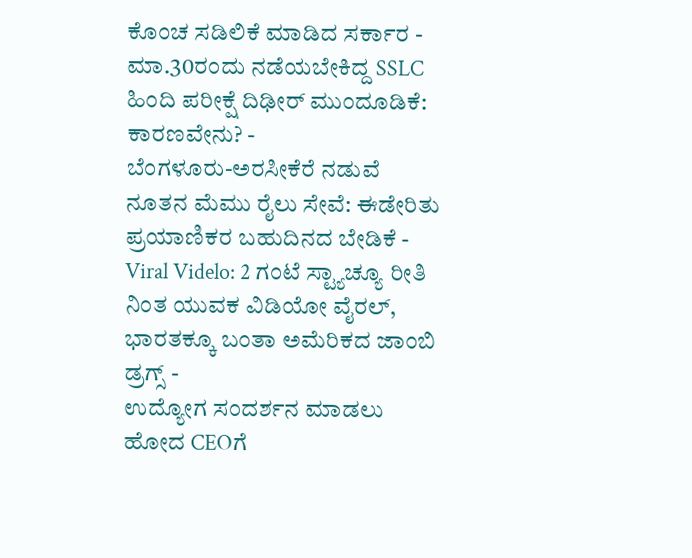ಕೊಂಚ ಸಡಿಲಿಕೆ ಮಾಡಿದ ಸರ್ಕಾರ -
ಮಾ.30ರಂದು ನಡೆಯಬೇಕಿದ್ದ SSLC ಹಿಂದಿ ಪರೀಕ್ಷೆ ದಿಢೀರ್ ಮುಂದೂಡಿಕೆ: ಕಾರಣವೇನು? -
ಬೆಂಗಳೂರು-ಅರಸೀಕೆರೆ ನಡುವೆ ನೂತನ ಮೆಮು ರೈಲು ಸೇವೆ: ಈಡೇರಿತು ಪ್ರಯಾಣಿಕರ ಬಹುದಿನದ ಬೇಡಿಕೆ -
Viral Videlo: 2 ಗಂಟೆ ಸ್ಟ್ಯಾಚ್ಯೂ ರೀತಿ ನಿಂತ ಯುವಕ ವಿಡಿಯೋ ವೈರಲ್, ಭಾರತಕ್ಕೂ ಬಂತಾ ಅಮೆರಿಕದ ಜಾಂಬಿ ಡ್ರಗ್ಸ್ -
ಉದ್ಯೋಗ ಸಂದರ್ಶನ ಮಾಡಲು ಹೋದ CEOಗೆ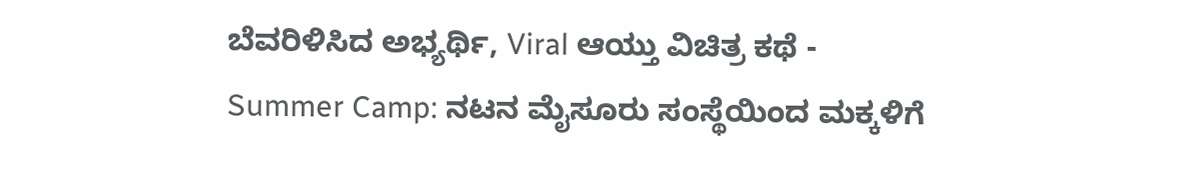ಬೆವರಿಳಿಸಿದ ಅಭ್ಯರ್ಥಿ, Viral ಆಯ್ತು ವಿಚಿತ್ರ ಕಥೆ -
Summer Camp: ನಟನ ಮೈಸೂರು ಸಂಸ್ಥೆಯಿಂದ ಮಕ್ಕಳಿಗೆ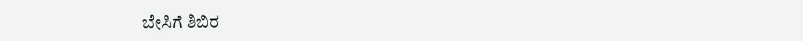ಬೇಸಿಗೆ ಶಿಬಿರ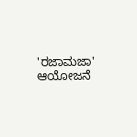'ರಜಾಮಜಾ' ಆಯೋಜನೆ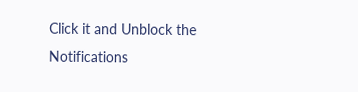Click it and Unblock the Notifications